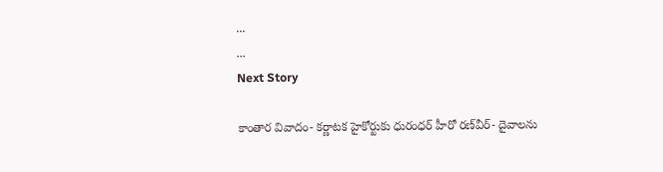...
...
Next Story

కాంతార వివాదం- కర్ణాటక హైకోర్టుకు ధురంధర్ హీరో రణ్‌వీర్- దైవాలను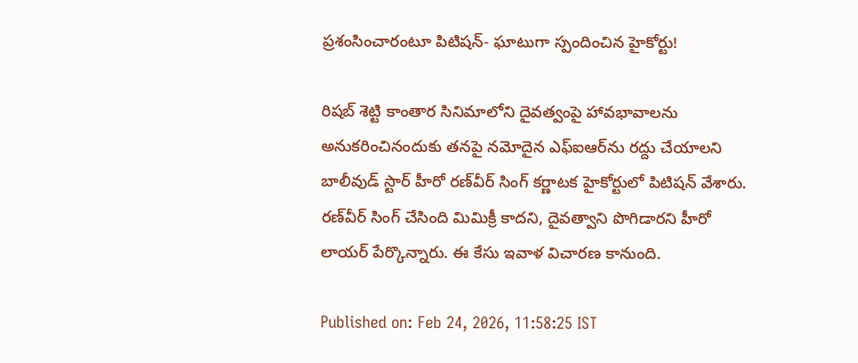ప్రశంసించారంటూ పిటిషన్- ఘాటుగా స్పందించిన హైకోర్టు!

రిషబ్ శెట్టి కాంతార సినిమాలోని దైవత్వంపై హావభావాలను అనుకరించినందుకు తనపై నమోదైన ఎఫ్ఐఆర్‌ను రద్దు చేయాలని బాలీవుడ్ స్టార్ హీరో రణ్‌వీర్ సింగ్ కర్ణాటక హైకోర్టులో పిటిషన్ వేశారు. రణ్‌వీర్ సింగ్ చేసింది మిమిక్రీ కాదని, దైవత్వాని పొగిడారని హీరో లాయర్ పేర్కొన్నారు. ఈ కేసు ఇవాళ విచారణ కానుంది.

Published on: Feb 24, 2026, 11:58:25 IST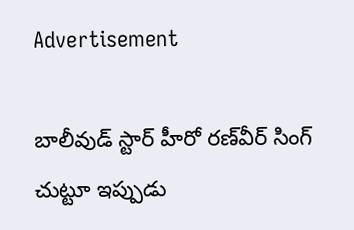Advertisement

బాలీవుడ్ స్టార్ హీరో రణ్‌వీర్ సింగ్ చుట్టూ ఇప్పుడు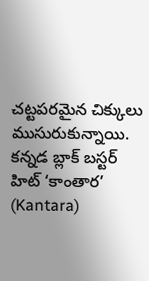చట్టపరమైన చిక్కులు ముసురుకున్నాయి. కన్నడ బ్లాక్ బస్టర్ హిట్ ‘కాంతార’ (Kantara)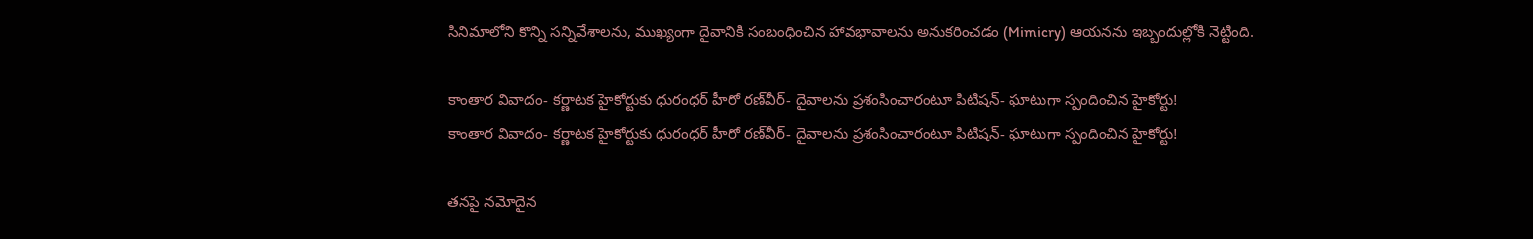సినిమాలోని కొన్ని సన్నివేశాలను, ముఖ్యంగా దైవానికి సంబంధించిన హావభావాలను అనుకరించడం (Mimicry) ఆయనను ఇబ్బందుల్లోకి నెట్టింది.

కాంతార వివాదం- కర్ణాటక హైకోర్టుకు ధురంధర్ హీరో రణ్‌వీర్- దైవాలను ప్రశంసించారంటూ పిటిషన్- ఘాటుగా స్పందించిన హైకోర్టు!
కాంతార వివాదం- కర్ణాటక హైకోర్టుకు ధురంధర్ హీరో రణ్‌వీర్- దైవాలను ప్రశంసించారంటూ పిటిషన్- ఘాటుగా స్పందించిన హైకోర్టు!

తనపై నమోదైన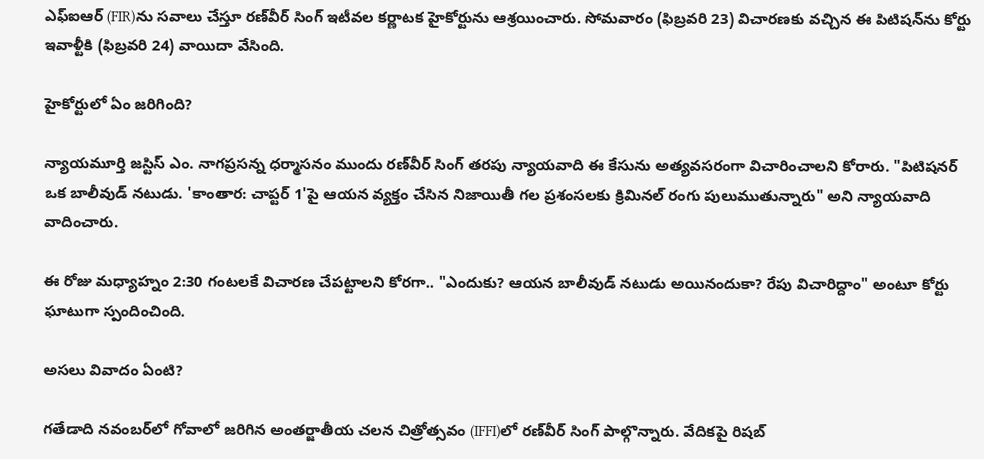ఎఫ్ఐఆర్ (FIR)ను సవాలు చేస్తూ రణ్‌వీర్ సింగ్ ఇటీవల కర్ణాటక హైకోర్టును ఆశ్రయించారు. సోమవారం (ఫిబ్రవరి 23) విచారణకు వచ్చిన ఈ పిటిషన్‌ను కోర్టు ఇవాళ్టీకి (ఫిబ్రవరి 24) వాయిదా వేసింది.

హైకోర్టులో ఏం జరిగింది?

న్యాయమూర్తి జస్టిస్ ఎం. నాగప్రసన్న ధర్మాసనం ముందు రణ్‌వీర్ సింగ్ తరపు న్యాయవాది ఈ కేసును అత్యవసరంగా విచారించాలని కోరారు. "పిటిషనర్ ఒక బాలీవుడ్ నటుడు. 'కాంతార: చాప్టర్ 1'పై ఆయన వ్యక్తం చేసిన నిజాయితీ గల ప్రశంసలకు క్రిమినల్ రంగు పులుముతున్నారు" అని న్యాయవాది వాదించారు.

ఈ రోజు మధ్యాహ్నం 2:30 గంటలకే విచారణ చేపట్టాలని కోరగా.. "ఎందుకు? ఆయన బాలీవుడ్ నటుడు అయినందుకా? రేపు విచారిద్దాం" అంటూ కోర్టు ఘాటుగా స్పందించింది.

అసలు వివాదం ఏంటి?

గతేడాది నవంబర్‌లో గోవాలో జరిగిన అంతర్జాతీయ చలన చిత్రోత్సవం (IFFI)లో రణ్‌వీర్ సింగ్ పాల్గొన్నారు. వేదికపై రిషబ్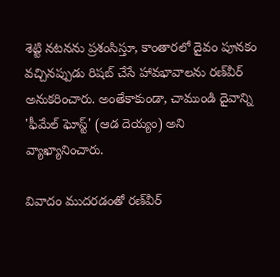శెట్టి నటనను ప్రశంసిస్తూ, కాంతారలో దైవం పూనకం వచ్చినప్పుడు రిషబ్ చేసే హావభావాలను రణ్‌వీర్ అనుకరించారు. అంతేకాకుండా, చాముండి దైవాన్ని 'ఫీమేల్ ఘోస్ట్' (ఆడ దెయ్యం) అని వ్యాఖ్యానించారు.

వివాదం ముదరడంతో రణ్‌వీర్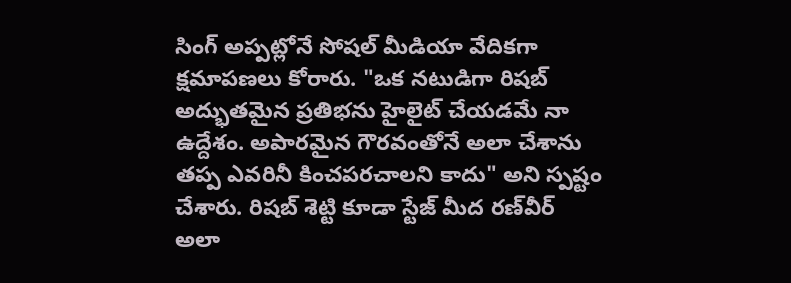సింగ్ అప్పట్లోనే సోషల్ మీడియా వేదికగా క్షమాపణలు కోరారు. "ఒక నటుడిగా రిషబ్ అద్భుతమైన ప్రతిభను హైలైట్ చేయడమే నా ఉద్దేశం. అపారమైన గౌరవంతోనే అలా చేశాను తప్ప ఎవరినీ కించపరచాలని కాదు" అని స్పష్టం చేశారు. రిషబ్ శెట్టి కూడా స్టేజ్ మీద రణ్‌వీర్ అలా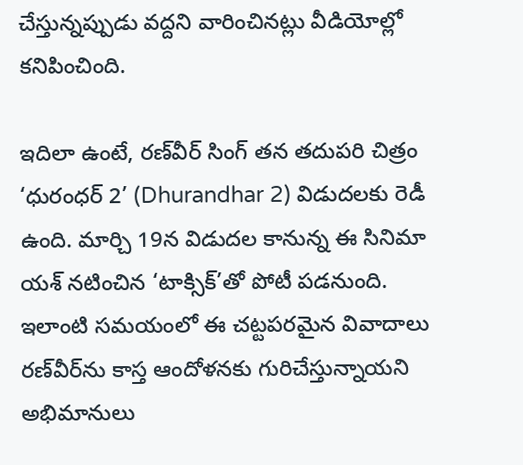చేస్తున్నప్పుడు వద్దని వారించినట్లు వీడియోల్లో కనిపించింది.

ఇదిలా ఉంటే, రణ్‌వీర్ సింగ్ తన తదుపరి చిత్రం ‘ధురంధర్ 2’ (Dhurandhar 2) విడుదలకు రెడీ ఉంది. మార్చి 19న విడుదల కానున్న ఈ సినిమా యశ్ నటించిన ‘టాక్సిక్’తో పోటీ పడనుంది. ఇలాంటి సమయంలో ఈ చట్టపరమైన వివాదాలు రణ్‌వీర్‌ను కాస్త ఆందోళనకు గురిచేస్తున్నాయని అభిమానులు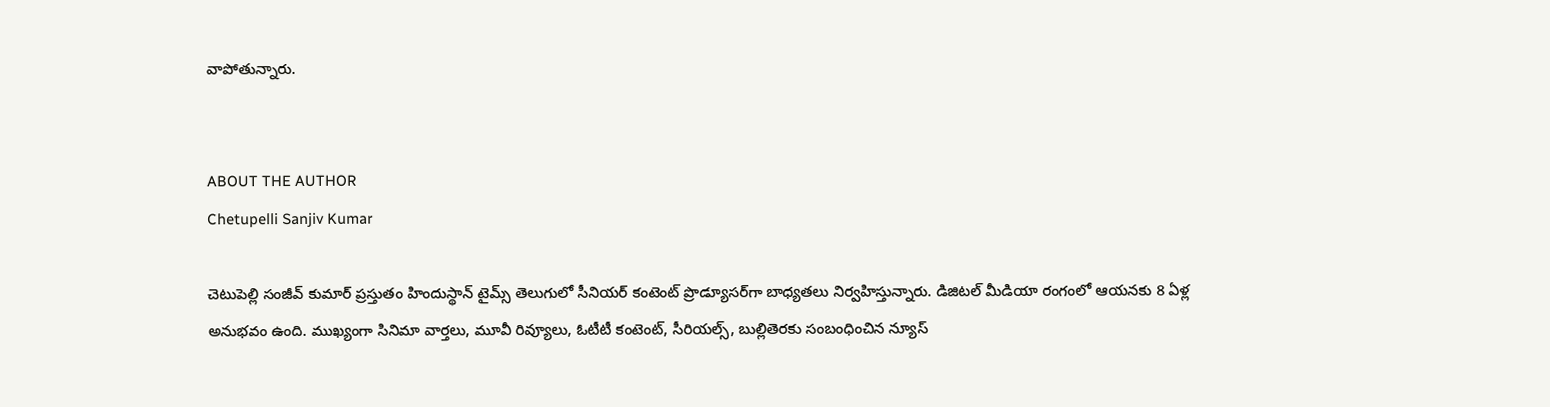వాపోతున్నారు.


ABOUT THE AUTHOR
Chetupelli Sanjiv Kumar

చెటుపెల్లి సంజీవ్ కుమార్ ప్రస్తుతం హిందుస్థాన్ టైమ్స్ తెలుగులో సీనియర్ కంటెంట్ ప్రొడ్యూసర్‌గా బాధ్యతలు నిర్వహిస్తున్నారు. డిజిటల్ మీడియా రంగంలో ఆయనకు 8 ఏళ్ల అనుభవం ఉంది. ముఖ్యంగా సినిమా వార్తలు, మూవీ రివ్యూలు, ఓటీటీ కంటెంట్, సీరియల్స్, బుల్లితెరకు సంబంధించిన న్యూస్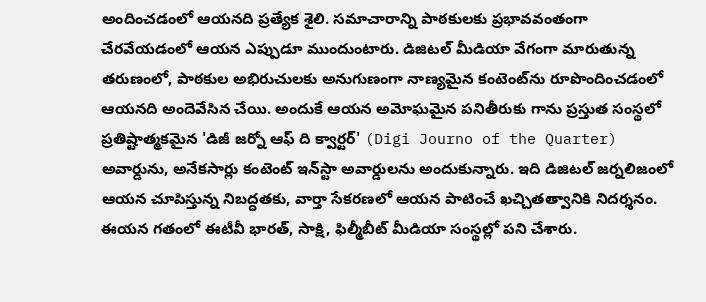అందించడంలో ఆయనది ప్రత్యేక శైలి. సమాచారాన్ని పాఠకులకు ప్రభావవంతంగా చేరవేయడంలో ఆయన ఎప్పుడూ ముందుంటారు. డిజిటల్ మీడియా వేగంగా మారుతున్న తరుణంలో, పాఠకుల అభిరుచులకు అనుగుణంగా నాణ్యమైన కంటెంట్‌ను రూపొందించడంలో ఆయనది అందెవేసిన చేయి. అందుకే ఆయన అమోఘమైన పనితీరుకు గాను ప్రస్తుత సంస్థలో ప్రతిష్టాత్మకమైన 'డిజీ జర్నో ఆఫ్ ది క్వార్టర్' (Digi Journo of the Quarter) అవార్డును, అనేకసార్లు కంటెంట్ ఇన్‌స్టా అవార్డులను అందుకున్నారు. ఇది డిజిటల్ జర్నలిజంలో ఆయన చూపిస్తున్న నిబద్ధతకు, వార్తా సేకరణలో ఆయన పాటించే ఖచ్చితత్వానికి నిదర్శనం. ఈయన గతంలో ఈటీవీ భారత్, సాక్షి, ఫిల్మీబీట్ మీడియా సంస్థల్లో పని చేశారు.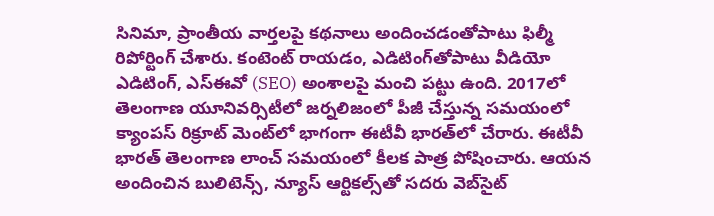సినిమా, ప్రాంతీయ వార్తలపై కథనాలు అందించడంతోపాటు ఫిల్మీ రిపోర్టింగ్ చేశారు. కంటెంట్ రాయడం, ఎడిటింగ్‌తోపాటు వీడియో ఎడిటింగ్, ఎస్‌ఈవో (SEO) అంశాలపై మంచి పట్టు ఉంది. 2017లో తెలంగాణ యూనివర్సిటీలో జర్నలిజంలో పీజీ చేస్తున్న సమయంలో క్యాంపస్ రిక్రూట్ మెంట్‌లో భాగంగా ఈటీవీ భారత్‌లో చేరారు. ఈటీవీ భారత్ తెలంగాణ లాంచ్ సమయంలో కీలక పాత్ర పోషించారు. ఆయన అందించిన బులిటెన్స్, న్యూస్ ఆర్టికల్స్‌తో సదరు వెబ్‌సైట్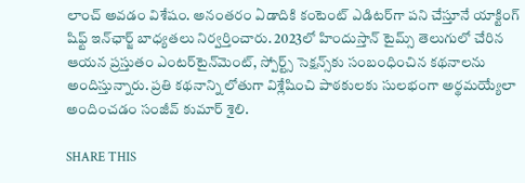లాంచ్ అవడం విశేషం. అనంతరం ఏడాదికి కంటెంట్ ఎడిటర్‌గా పని చేస్తూనే యాక్టింగ్ షిఫ్ట్ ఇన్‌ఛార్జ్ బాధ్యతలు నిర్వర్తించారు. 2023లో హిందుస్తాన్ టైమ్స్ తెలుగులో చేరిన ఆయన ప్రస్తుతం ఎంటర్‌టైన్‌మెంట్, స్పోర్ట్స్ సెక్షన్స్‌కు సంబంధించిన కథనాలను అందిస్తున్నారు. ప్రతి కథనాన్ని లోతుగా విశ్లేషించి పాఠకులకు సులభంగా అర్థమయ్యేలా అందించడం సంజీవ్ కుమార్ శైలి.

SHARE THIS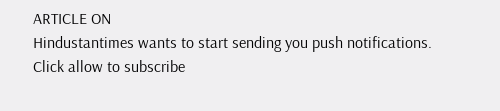ARTICLE ON
Hindustantimes wants to start sending you push notifications. Click allow to subscribe